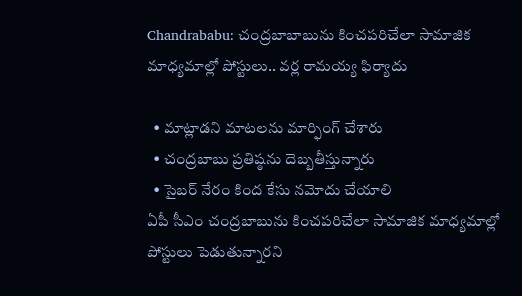Chandrababu: చంద్రబాబాబును కించపరిచేలా సామాజిక మాధ్యమాల్లో పోస్టులు.. వర్ల రామయ్య ఫిర్యాదు

  • మాట్లాడని మాటలను మార్ఫింగ్ చేశారు
  • చంద్రబాబు ప్రతిష్ఠను దెబ్బతీస్తున్నారు
  • సైబర్ నేరం కింద కేసు నమోదు చేయాలి
ఏపీ సీఎం చంద్రబాబును కించపరిచేలా సామాజిక మాధ్యమాల్లో పోస్టులు పెడుతున్నారని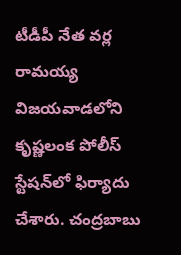టీడీపీ నేత వర్ల రామయ్య విజయవాడలోని కృష్ణలంక పోలీస్ స్టేషన్‌లో ఫిర్యాదు చేశారు. చంద్రబాబు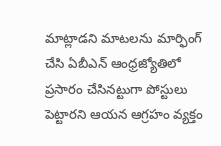మాట్లాడని మాటలను మార్ఫింగ్ చేసి ఏబీఎన్ ఆంధ్రజ్యోతిలో ప్రసారం చేసినట్టుగా పోస్టులు పెట్టారని ఆయన ఆగ్రహం వ్యక్తం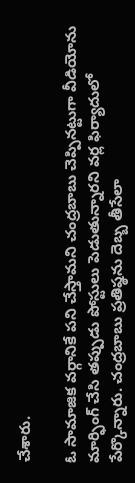చేశారు.

ఓ సామాజిక వర్గానికే పని చేస్తామని చంద్రబాబు చెప్పినట్టుగా వీడియోను మార్ఫింగ్ చేసి తప్పుడు పోస్టులు పెడుతున్నారని వర్ల ఫిర్యాదులో పేర్కొన్నారు. చంద్రబాబు ప్రతిష్ఠను దెబ్బ తీసేలా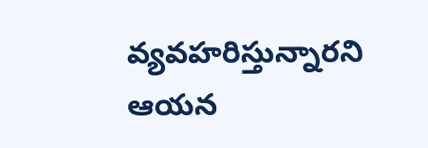వ్యవహరిస్తున్నారని ఆయన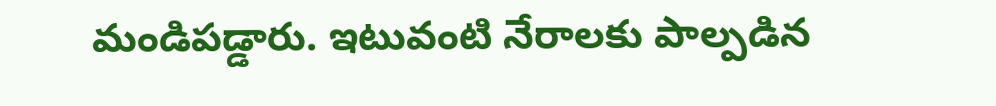మండిపడ్డారు. ఇటువంటి నేరాలకు పాల్పడిన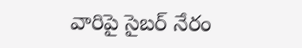వారిపై సైబర్ నేరం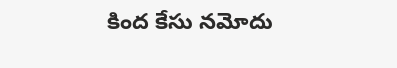కింద కేసు నమోదు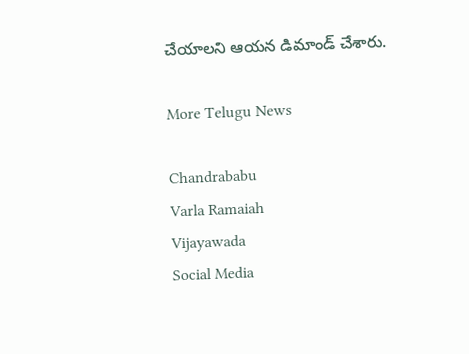చేయాలని ఆయన డిమాండ్ చేశారు.

More Telugu News

Chandrababu
Varla Ramaiah
Vijayawada
Social Media